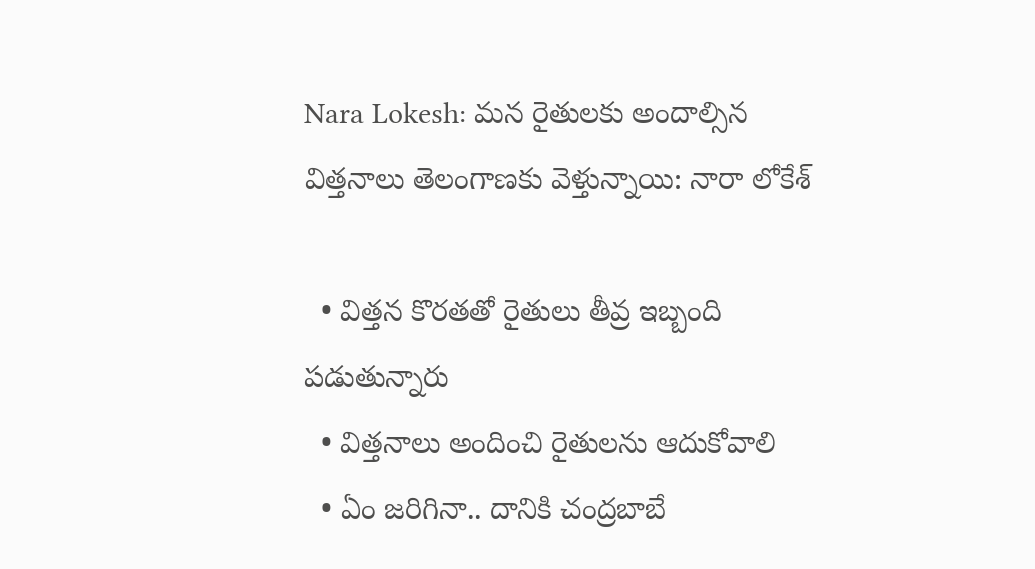Nara Lokesh: మన రైతులకు అందాల్సిన విత్తనాలు తెలంగాణకు వెళ్తున్నాయి: నారా లోకేశ్

  • విత్తన కొరతతో రైతులు తీవ్ర ఇబ్బంది పడుతున్నారు
  • విత్తనాలు అందించి రైతులను ఆదుకోవాలి
  • ఏం జరిగినా.. దానికి చంద్రబాబే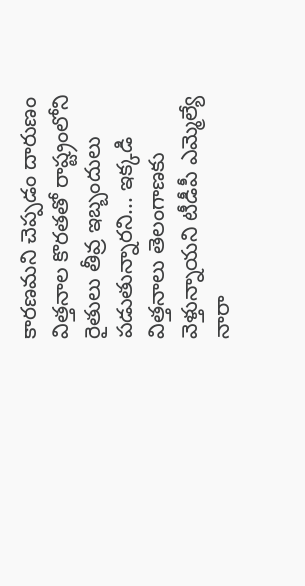కారణమని చెప్పడం దారుణం
విత్తనాల కొరతతో రాష్ట్రంలోని రైతులు తీవ్ర ఇబ్బందులు పడుతున్నారని... ఇక్కడి విత్తనాలు తెలంగాణకు వెళ్తున్నాయని టీడీపీ ఎమ్మెల్యే నారా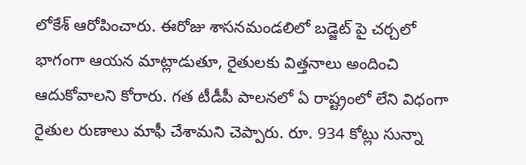లోకేశ్ ఆరోపించారు. ఈరోజు శాసనమండలిలో బడ్జెట్ పై చర్చలో భాగంగా ఆయన మాట్లాడుతూ, రైతులకు విత్తనాలు అందించి ఆదుకోవాలని కోరారు. గత టీడీపీ పాలనలో ఏ రాష్ట్రంలో లేని విధంగా రైతుల రుణాలు మాఫీ చేశామని చెప్పారు. రూ. 934 కోట్లు సున్నా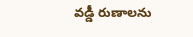వడ్డీ రుణాలను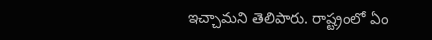ఇచ్చామని తెలిపారు. రాష్ట్రంలో ఏం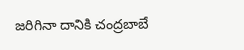జరిగినా దానికి చంద్రబాబే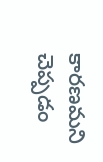కారణమని చెప్పడం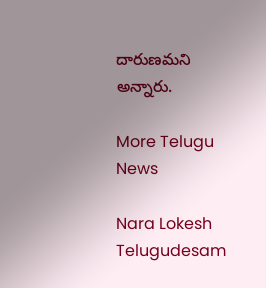దారుణమని అన్నారు.

More Telugu News

Nara Lokesh
Telugudesam